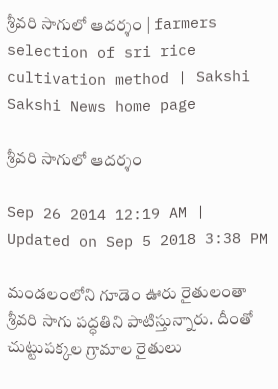శ్రీవరి సాగులో ఆదర్శం | farmers selection of sri rice cultivation method | Sakshi
Sakshi News home page

శ్రీవరి సాగులో ఆదర్శం

Sep 26 2014 12:19 AM | Updated on Sep 5 2018 3:38 PM

మండలంలోని గూడెం ఊరు రైతులంతా శ్రీవరి సాగు పద్ధతిని పాటిస్తున్నారు. దీంతో చుట్టుపక్కల గ్రామాల రైతులు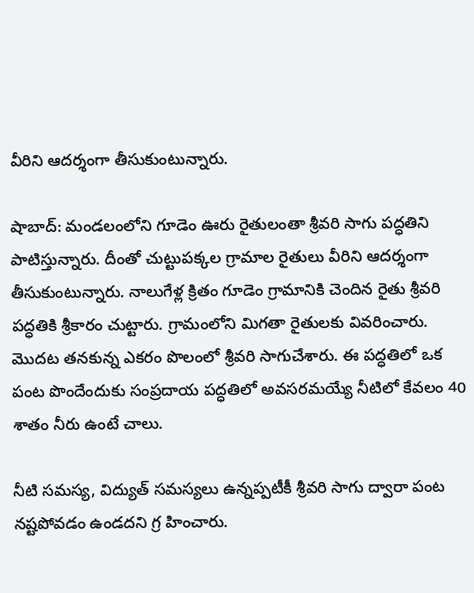వీరిని ఆదర్శంగా తీసుకుంటున్నారు.

షాబాద్: మండలంలోని గూడెం ఊరు రైతులంతా శ్రీవరి సాగు పద్ధతిని పాటిస్తున్నారు. దీంతో చుట్టుపక్కల గ్రామాల రైతులు వీరిని ఆదర్శంగా తీసుకుంటున్నారు. నాలుగేళ్ల క్రితం గూడెం గ్రామానికి చెందిన రైతు శ్రీవరి పద్ధతికి శ్రీకారం చుట్టారు. గ్రామంలోని మిగతా రైతులకు వివరించారు. మొదట తనకున్న ఎకరం పొలంలో శ్రీవరి సాగుచేశారు. ఈ పద్ధతిలో ఒక పంట పొందేందుకు సంప్రదాయ పద్ధతిలో అవసరమయ్యే నీటిలో కేవలం 40 శాతం నీరు ఉంటే చాలు.

నీటి సమస్య, విద్యుత్ సమస్యలు ఉన్నప్పటీకీ శ్రీవరి సాగు ద్వారా పంట నష్టపోవడం ఉండదని గ్ర హించారు.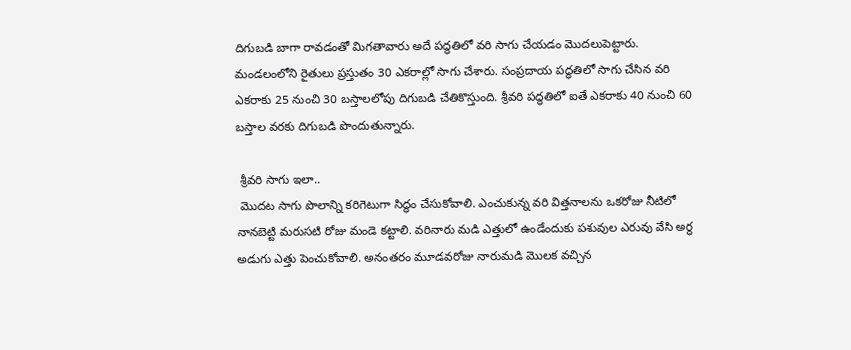దిగుబడి బాగా రావడంతో మిగతావారు అదే పద్ధతిలో వరి సాగు చేయడం మొదలుపెట్టారు. మండలంలోని రైతులు ప్రస్తుతం 30 ఎకరాల్లో సాగు చేశారు. సంప్రదాయ పద్ధతిలో సాగు చేసిన వరి ఎకరాకు 25 నుంచి 30 బస్తాలలోపు దిగుబడి చేతికొస్తుంది. శ్రీవరి పద్ధతిలో ఐతే ఎకరాకు 40 నుంచి 60 బస్తాల వరకు దిగుబడి పొందుతున్నారు.

 శ్రీవరి సాగు ఇలా..
 మొదట సాగు పొలాన్ని కరిగెటుగా సిద్ధం చేసుకోవాలి. ఎంచుకున్న వరి విత్తనాలను ఒకరోజు నీటిలో నానబెట్టి మరుసటి రోజు మండె కట్టాలి. వరినారు మడి ఎత్తులో ఉండేందుకు పశువుల ఎరువు వేసి అర్ధ అడుగు ఎత్తు పెంచుకోవాలి. అనంతరం మూడవరోజు నారుమడి మొలక వచ్చిన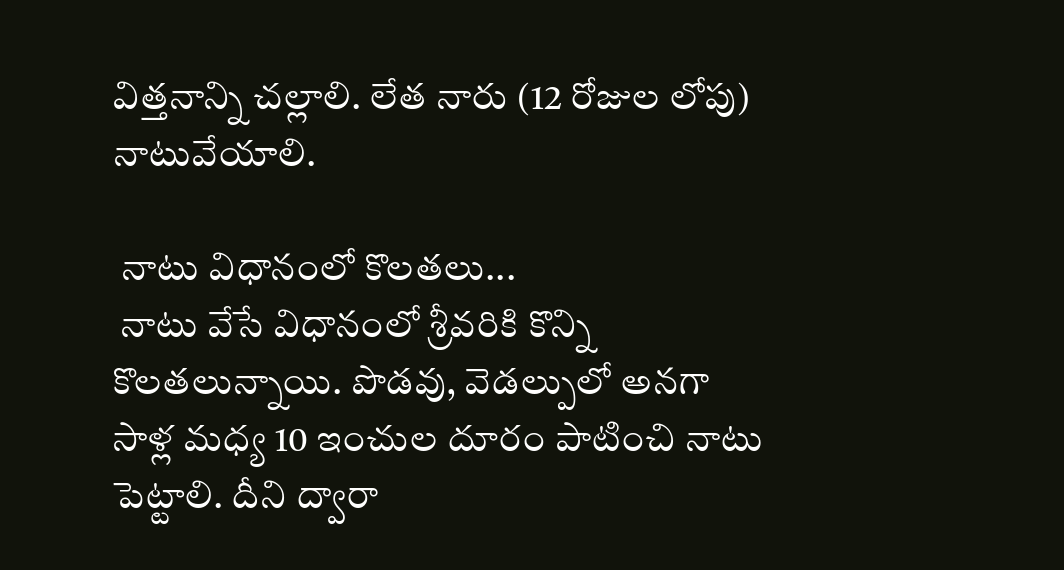విత్తనాన్ని చల్లాలి. లేత నారు (12 రోజుల లోపు) నాటువేయాలి.

 నాటు విధానంలో కొలతలు...
 నాటు వేసే విధానంలో శ్రీవరికి కొన్ని కొలతలున్నాయి. పొడవు, వెడల్పులో అనగా సాళ్ల మధ్య 10 ఇంచుల దూరం పాటించి నాటు పెట్టాలి. దీని ద్వారా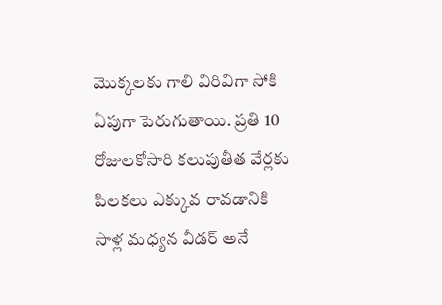మొక్కలకు గాలి విరివిగా సోకి ఏపుగా పెరుగుతాయి. ప్రతి 10 రోజులకోసారి కలుపుతీత వేర్లకు పిలకలు ఎక్కువ రావడానికి సాళ్ల మధ్యన వీడర్ అనే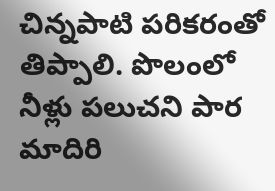చిన్నపాటి పరికరంతో తిప్పాలి. పొలంలో నీళ్లు పలుచని పార మాదిరి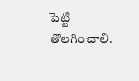పెట్టి తొలగించాలి.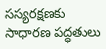సస్యరక్షణకు సాధారణ పద్ధతులు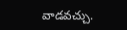వాడవచ్చు.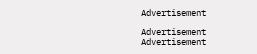Advertisement

Advertisement
Advertisement